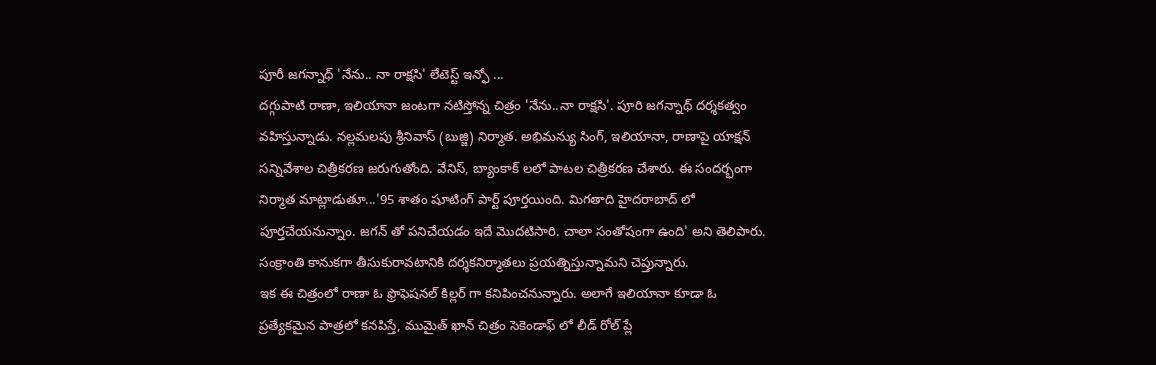పూరీ జగన్నాధ్ 'నేను.. నా రాక్షసి' లేటెస్ట్ ఇన్ఫో ...
దగ్గుపాటి రాణా, ఇలియానా జంటగా నటిస్తోన్న చిత్రం 'నేను..నా రాక్షసి'. పూరి జగన్నాథ్ దర్శకత్వం వహిస్తున్నాడు. నల్లమలపు శ్రీనివాస్ (బుజ్జి) నిర్మాత. అభిమన్యు సింగ్, ఇలియానా, రాణాపై యాక్షన్ సన్నివేశాల చిత్రీకరణ జరుగుతోంది. వేనిస్, బ్యాంకాక్ లలో పాటల చిత్రీకరణ చేశారు. ఈ సందర్భంగా నిర్మాత మాట్లాడుతూ...'95 శాతం షూటింగ్ పార్ట్ పూర్తయింది. మిగతాది హైదరాబాద్ లో పూర్తచేయనున్నాం. జగన్ తో పనిచేయడం ఇదే మొదటిసారి. చాలా సంతోషంగా ఉంది' అని తెలిపారు. సంక్రాంతి కానుకగా తీసుకురావటానికి దర్శకనిర్మాతలు ప్రయత్నిస్తున్నామని చెప్తున్నారు.
ఇక ఈ చిత్రంలో రాణా ఓ ఫ్రొఫెషనల్ కిల్లర్ గా కనిపించనున్నారు. అలాగే ఇలియానా కూడా ఓ ప్రత్యేకమైన పాత్రలో కనపిస్తే, ముమైత్ ఖాన్ చిత్రం సెకెండాఫ్ లో లీడ్ రోల్ ప్లే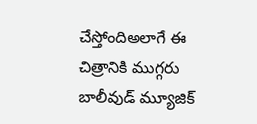చేస్తోందిఅలాగే ఈ చిత్రానికి ముగ్గరు బాలీవుడ్ మ్యూజిక్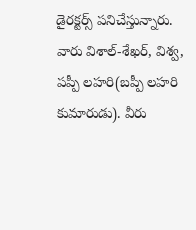డైరక్టర్స్ పనిచేస్తున్నారు. వారు విశాల్-శేఖర్, విశ్వ, పప్పీ లహరి(బప్పీ లహరి కుమారుడు). వీరు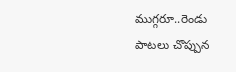ముగ్గరూ..రెండు పాటలు చొప్పున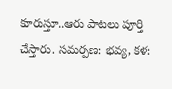కూరుస్తూ..ఆరు పాటలు పూర్తి చేస్తారు. సమర్పణ: భవ్య, కళ: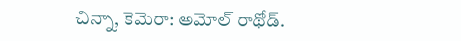చిన్నా, కెమెరా: అమోల్ రాథోడ్.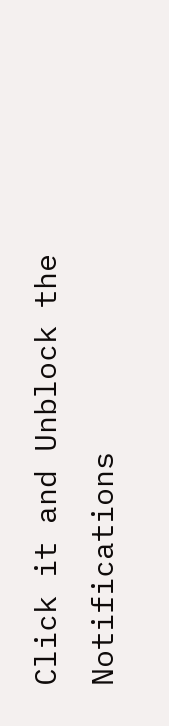Click it and Unblock the Notifications